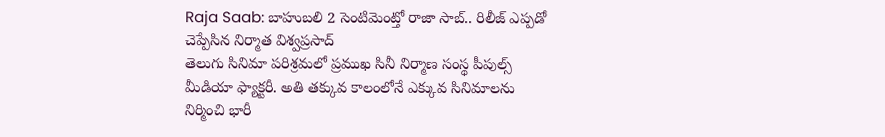Raja Saab: బాహుబలి 2 సెంటిమెంట్తో రాజా సాబ్.. రిలీజ్ ఎప్పడో చెప్పేసిన నిర్మాత విశ్వప్రసాద్
తెలుగు సినిమా పరిశ్రమలో ప్రముఖ సినీ నిర్మాణ సంస్థ పీపుల్స్ మీడియా ఫ్యాక్టరీ. అతి తక్కువ కాలంలోనే ఎక్కువ సినిమాలను నిర్మించి భారీ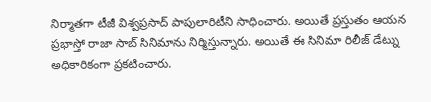నిర్మాతగా టీజీ విశ్వప్రసాద్ పాపులారిటీని సాధించారు. అయితే ప్రస్తుతం ఆయన ప్రభాస్తో రాజా సాబ్ సినిమాను నిర్మిస్తున్నారు. అయితే ఈ సినిమా రిలీజ్ డేట్ను అధికారికంగా ప్రకటించారు.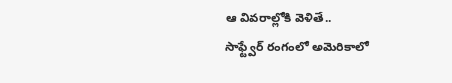ఆ వివరాల్లోకి వెళితే..
సాఫ్ట్వేర్ రంగంలో అమెరికాలో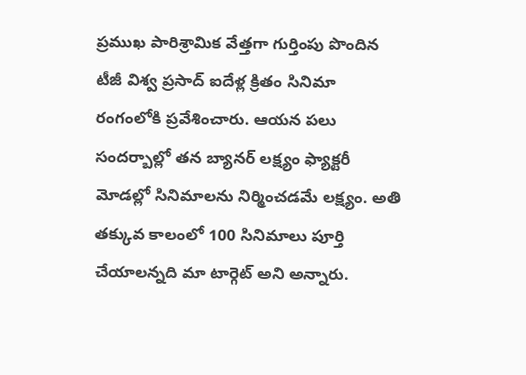ప్రముఖ పారిశ్రామిక వేత్తగా గుర్తింపు పొందిన టీజీ విశ్వ ప్రసాద్ ఐదేళ్ల క్రితం సినిమా రంగంలోకి ప్రవేశించారు. ఆయన పలు సందర్బాల్లో తన బ్యానర్ లక్ష్యం ఫ్యాక్టరీ మోడల్లో సినిమాలను నిర్మించడమే లక్ష్యం. అతి తక్కువ కాలంలో 100 సినిమాలు పూర్తి చేయాలన్నది మా టార్గెట్ అని అన్నారు.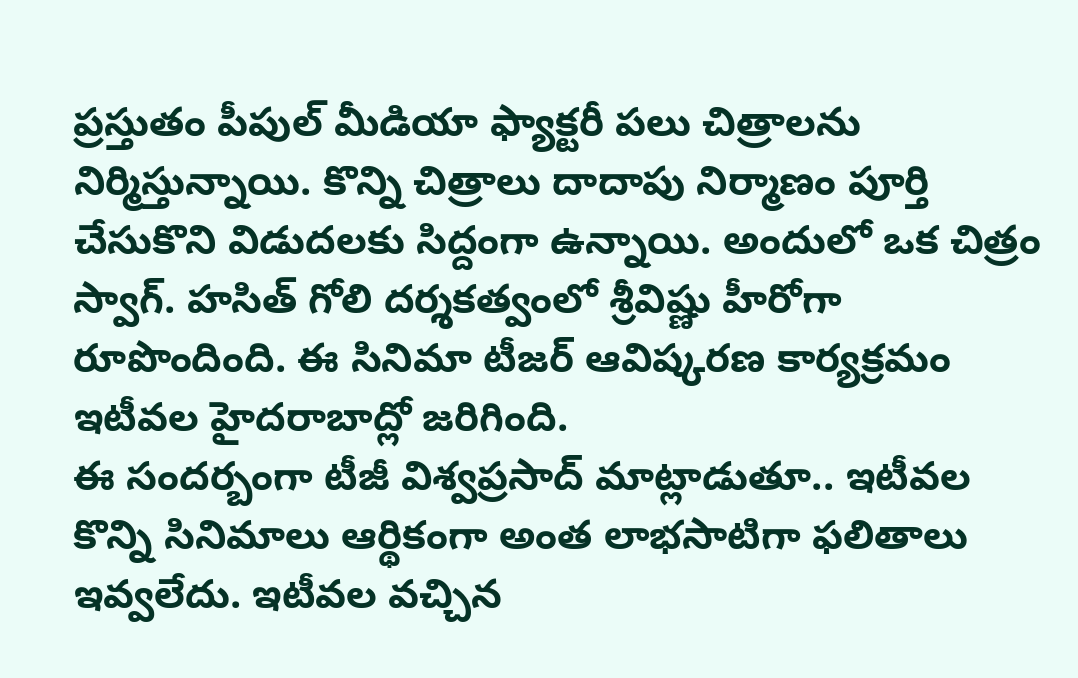ప్రస్తుతం పీపుల్ మీడియా ఫ్యాక్టరీ పలు చిత్రాలను నిర్మిస్తున్నాయి. కొన్ని చిత్రాలు దాదాపు నిర్మాణం పూర్తి చేసుకొని విడుదలకు సిద్దంగా ఉన్నాయి. అందులో ఒక చిత్రం స్వాగ్. హసిత్ గోలి దర్శకత్వంలో శ్రీవిష్ణు హీరోగా రూపొందింది. ఈ సినిమా టీజర్ ఆవిష్కరణ కార్యక్రమం ఇటీవల హైదరాబాద్లో జరిగింది.
ఈ సందర్బంగా టీజీ విశ్వప్రసాద్ మాట్లాడుతూ.. ఇటీవల కొన్ని సినిమాలు ఆర్థికంగా అంత లాభసాటిగా ఫలితాలు ఇవ్వలేదు. ఇటీవల వచ్చిన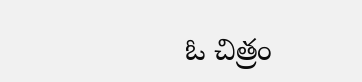ఓ చిత్రం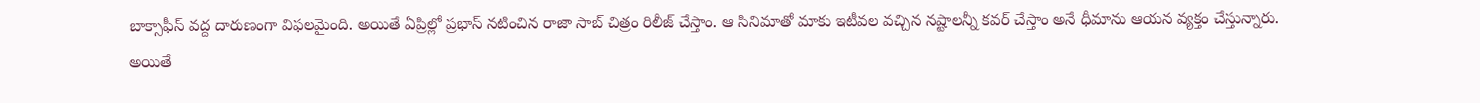బాక్సాఫీస్ వద్ద దారుణంగా విఫలమైంది. అయితే ఏప్రిల్లో ప్రభాస్ నటించిన రాజా సాబ్ చిత్రం రిలీజ్ చేస్తాం. ఆ సినిమాతో మాకు ఇటీవల వచ్చిన నష్టాలన్నీ కవర్ చేస్తాం అనే ధీమాను ఆయన వ్యక్తం చేస్తున్నారు.
అయితే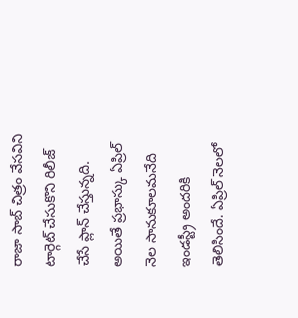రాజా సాబ్ చిత్రం వేసవిని టార్గెట్ చేసుకొని రిలీజ్ చేసే ప్లాన్ చేస్తున్నది. అయితే ప్రభాస్కు ఏప్రిల్ నెల సానుకూలమనేది ఇండస్ట్రీ అందరికి తెలిసిందే. ఏప్రిల్ నెలలో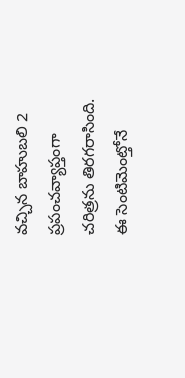వచ్చిన బాహుబలి 2 ప్రపంచవ్యాప్తంగా చరిత్రను తిరగరాసింది. ఈ సెంటిమెంట్తోనే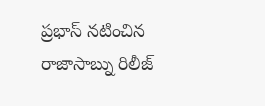ప్రభాస్ నటించిన రాజాసాబ్ను రిలీజ్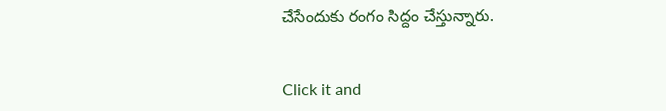చేసేందుకు రంగం సిద్దం చేస్తున్నారు.


Click it and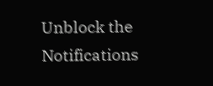Unblock the Notifications